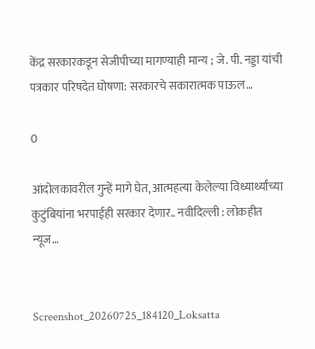केंद्र सरकारकडून सेजीपीच्या मागण्याही मान्य ; जे. पी. नड्डा यांची पत्रकार परिषदेत घोषणा: सरकारचे सकारात्मक पाऊल…

0

आंदोलकावरील गुन्हें मागे घेत, आत्महत्या केलेल्या विध्यार्थ्यांच्या कुटुंबियांना भरपाईही सरकार देणार.. नवीदिल्ली : लोकहीत न्यूज…


Screenshot_20260725_184120_Loksatta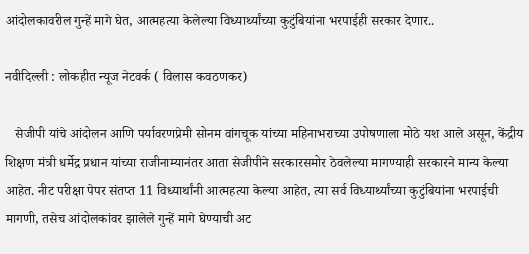आंदोलकावरील गुन्हें मागे घेत, आत्महत्या केलेल्या विध्यार्थ्यांच्या कुटुंबियांना भरपाईही सरकार देणार..

नवीदिल्ली : लोकहीत न्यूज नेटवर्क ( विलास कवठणकर)

   सेजीपी यांचे आंदोलन आणि पर्यावरणप्रेमी सोनम वांगचूक यांच्या महिनाभराच्या उपोषणाला मोठे यश आले असून, केंद्रीय शिक्षण मंत्री धर्मेद्र प्रधान यांच्या राजीनाम्यानंतर आता सेजीपीने सरकारसमोर ठेवलेल्या मागण्याही सरकारने मान्य केल्या आहेत. नीट परीक्षा पेपर संतप्त 11 विध्यार्थांनी आत्महत्या केल्या आहेत, त्या सर्व विध्यार्थ्यांच्या कुटुंबियांना भरपाईची मागणी, तसेच आंदोलकांवर झालेले गुन्हें मागे घेण्याची अट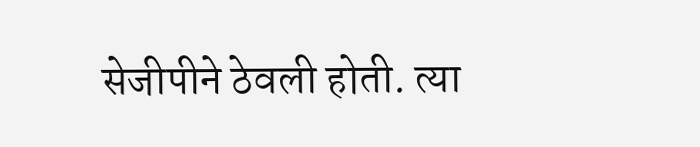सेजीपीने ठेवली होती. त्या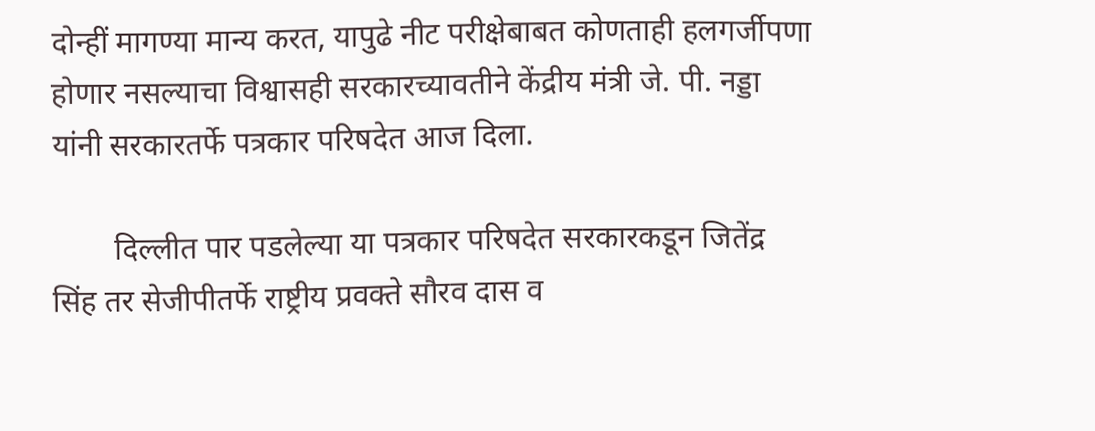दोन्हीं मागण्या मान्य करत, यापुढे नीट परीक्षेबाबत कोणताही हलगर्जीपणा होणार नसल्याचा विश्वासही सरकारच्यावतीने केंद्रीय मंत्री जे. पी. नड्डा यांनी सरकारतर्फे पत्रकार परिषदेत आज दिला.

        दिल्लीत पार पडलेल्या या पत्रकार परिषदेत सरकारकडून जितेंद्र सिंह तर सेजीपीतर्फे राष्ट्रीय प्रवक्ते सौरव दास व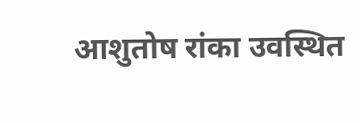आशुतोष रांका उवस्थित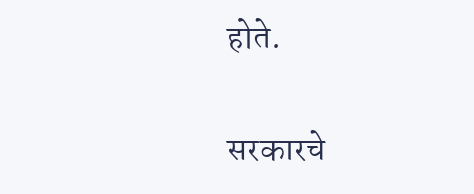होते.

सरकारचे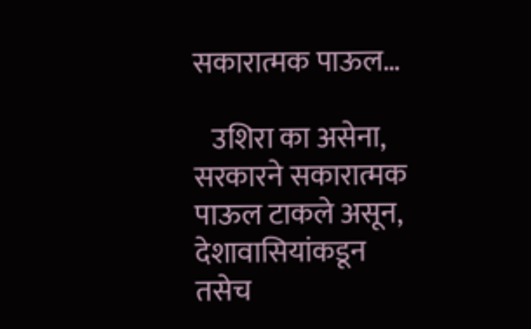सकारात्मक पाऊल…

   उशिरा का असेना, सरकारने सकारात्मक पाऊल टाकले असून, देशावासियांकडून तसेच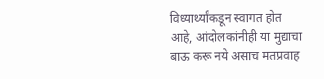विध्यार्थ्यांकडून स्वागत होत आहे, आंदोलकांनीही या मुद्याचा बाऊ करू नये असाच मतप्रवाह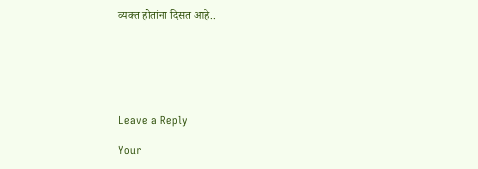व्यक्त होतांना दिसत आहे..






Leave a Reply

Your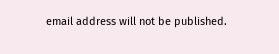email address will not be published.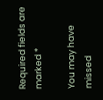Required fields are marked *

You may have missed